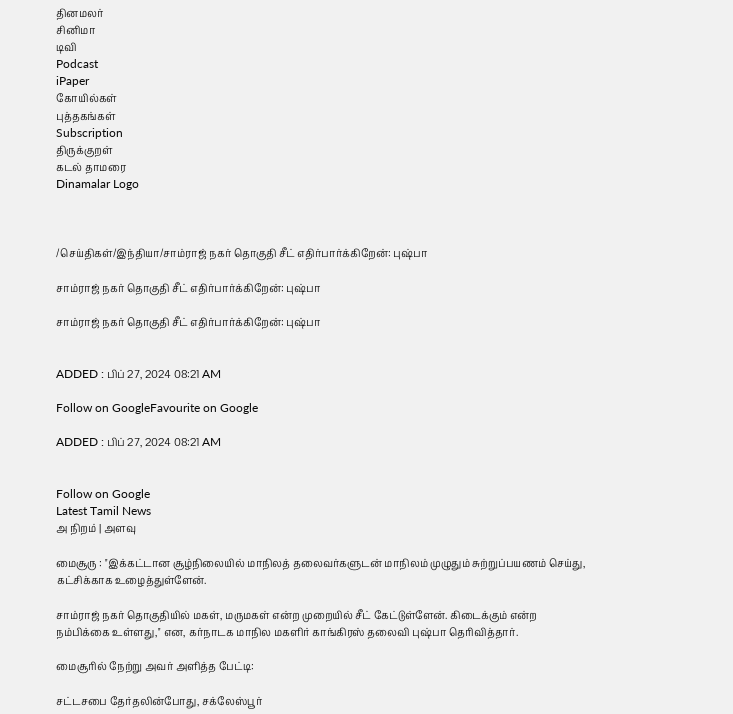தினமலர்
சினிமா
டிவி
Podcast
iPaper
கோயில்கள்
புத்தகங்கள்
Subscription
திருக்குறள்
கடல் தாமரை
Dinamalar Logo



/செய்திகள்/இந்தியா/சாம்ராஜ் நகர் தொகுதி சீட் எதிர்பார்க்கிறேன்: புஷ்பா

சாம்ராஜ் நகர் தொகுதி சீட் எதிர்பார்க்கிறேன்: புஷ்பா

சாம்ராஜ் நகர் தொகுதி சீட் எதிர்பார்க்கிறேன்: புஷ்பா


ADDED : பிப் 27, 2024 08:21 AM

Follow on GoogleFavourite on Google

ADDED : பிப் 27, 2024 08:21 AM


Follow on Google
Latest Tamil News
அ நிறம் | அளவு

மைசூரு : ''இக்கட்டான சூழ்நிலையில் மாநிலத் தலைவர்களுடன் மாநிலம் முழுதும் சுற்றுப்பயணம் செய்து, கட்சிக்காக உழைத்துள்ளேன்.

சாம்ராஜ் நகர் தொகுதியில் மகள், மருமகள் என்ற முறையில் சீட் கேட்டுள்ளேன். கிடைக்கும் என்ற நம்பிக்கை உள்ளது,'' என, கர்நாடக மாநில மகளிர் காங்கிரஸ் தலைவி புஷ்பா தெரிவித்தார்.

மைசூரில் நேற்று அவர் அளித்த பேட்டி:

சட்டசபை தேர்தலின்போது, சக்லேஸ்பூர்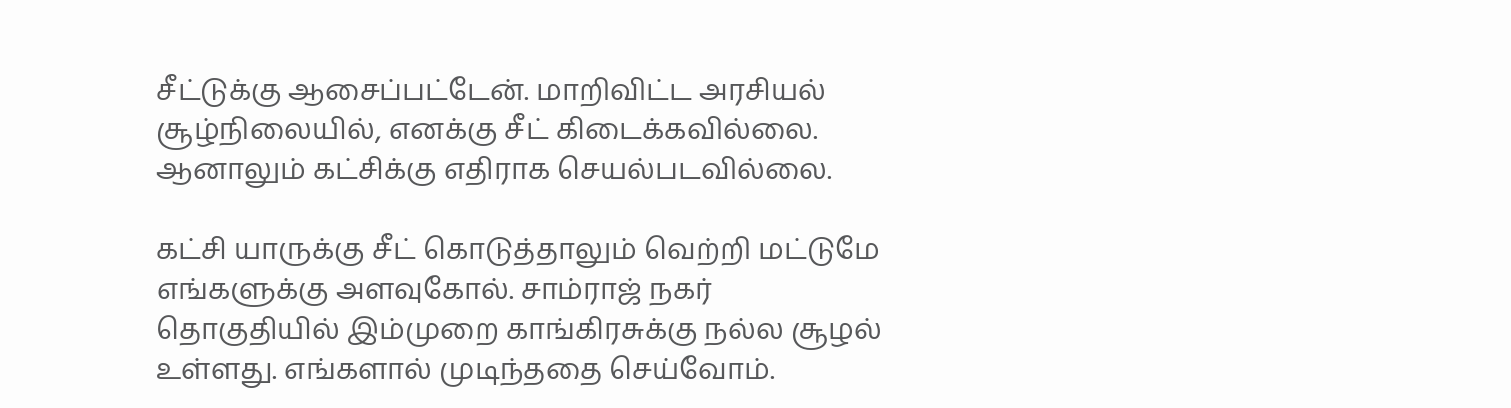சீட்டுக்கு ஆசைப்பட்டேன். மாறிவிட்ட அரசியல் சூழ்நிலையில், எனக்கு சீட் கிடைக்கவில்லை. ஆனாலும் கட்சிக்கு எதிராக செயல்படவில்லை.

கட்சி யாருக்கு சீட் கொடுத்தாலும் வெற்றி மட்டுமே எங்களுக்கு அளவுகோல். சாம்ராஜ் நகர் தொகுதியில் இம்முறை காங்கிரசுக்கு நல்ல சூழல் உள்ளது. எங்களால் முடிந்ததை செய்வோம்.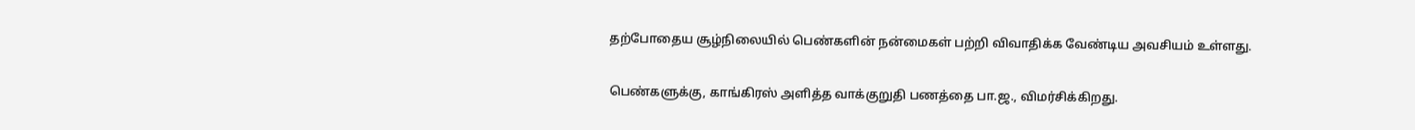தற்போதைய சூழ்நிலையில் பெண்களின் நன்மைகள் பற்றி விவாதிக்க வேண்டிய அவசியம் உள்ளது.

பெண்களுக்கு, காங்கிரஸ் அளித்த வாக்குறுதி பணத்தை பா.ஜ., விமர்சிக்கிறது.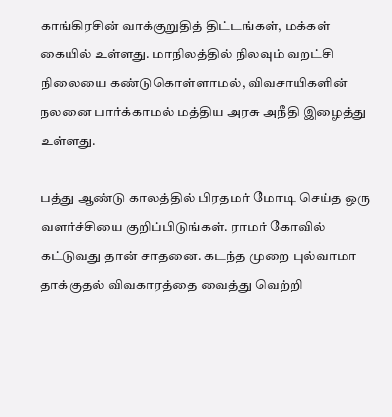காங்கிரசின் வாக்குறுதித் திட்டங்கள், மக்கள் கையில் உள்ளது. மாநிலத்தில் நிலவும் வறட்சி நிலையை கண்டுகொள்ளாமல், விவசாயிகளின் நலனை பார்க்காமல் மத்திய அரசு அநீதி இழைத்து உள்ளது.

பத்து ஆண்டு காலத்தில் பிரதமர் மோடி செய்த ஒரு வளர்ச்சியை குறிப்பிடுங்கள். ராமர் கோவில் கட்டுவது தான் சாதனை. கடந்த முறை புல்வாமா தாக்குதல் விவகாரத்தை வைத்து வெற்றி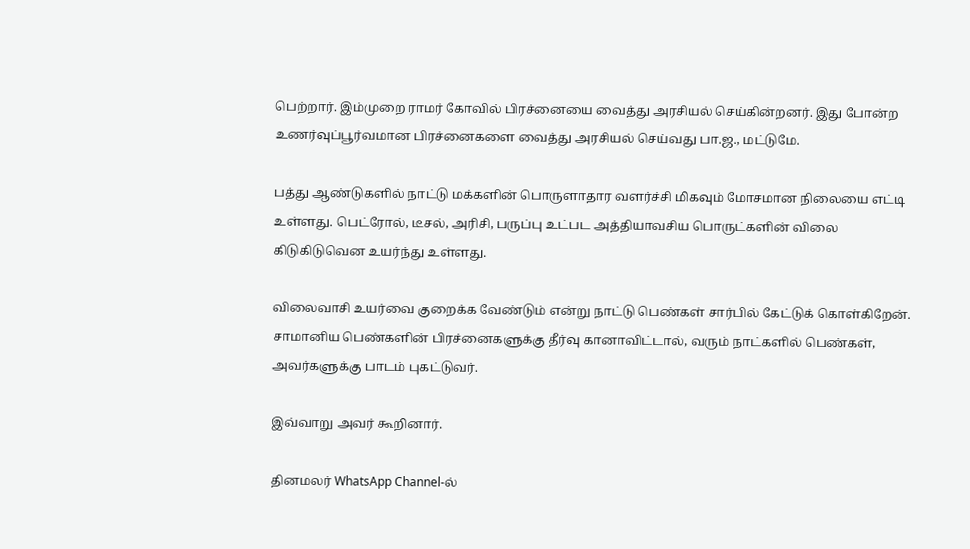பெற்றார். இம்முறை ராமர் கோவில் பிரச்னையை வைத்து அரசியல் செய்கின்றனர். இது போன்ற உணர்வுப்பூர்வமான பிரச்னைகளை வைத்து அரசியல் செய்வது பா.ஜ., மட்டுமே.

பத்து ஆண்டுகளில் நாட்டு மக்களின் பொருளாதார வளர்ச்சி மிகவும் மோசமான நிலையை எட்டி உள்ளது. பெட்ரோல், டீசல், அரிசி, பருப்பு உட்பட அத்தியாவசிய பொருட்களின் விலை கிடுகிடுவென உயர்ந்து உள்ளது.

விலைவாசி உயர்வை குறைக்க வேண்டும் என்று நாட்டு பெண்கள் சார்பில் கேட்டுக் கொள்கிறேன். சாமானிய பெண்களின் பிரச்னைகளுக்கு தீர்வு கானாவிட்டால், வரும் நாட்களில் பெண்கள், அவர்களுக்கு பாடம் புகட்டுவர்.

இவ்வாறு அவர் கூறினார்.

தினமலர் WhatsApp Channel-ல்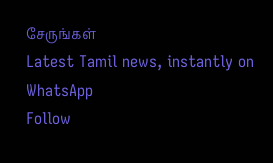சேருங்கள்
Latest Tamil news, instantly on WhatsApp
Follow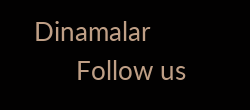Dinamalar
      Follow us